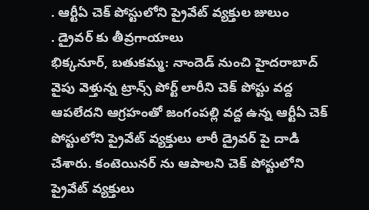. ఆర్టీఏ చెక్ పోస్టులోని ప్రైవేట్ వ్యక్తుల జులుం
. డ్రైవర్ కు తీవ్రగాయాలు
భిక్కనూర్, బతుకమ్మ: నాందెడ్ నుంచి హైదరాబాద్ వైపు వెళ్తున్న ట్రాన్స్ పోర్ట్ లారీని చెక్ పోస్టు వద్ద ఆపలేదని ఆగ్రహంతో జంగంపల్లి వద్ద ఉన్న ఆర్టీఏ చెక్ పోస్టులోని ప్రైవేట్ వ్యక్తులు లారీ డ్రైవర్ పై దాడి చేశారు. కంటెయినర్ ను ఆపాలని చెక్ పోస్టులోని ప్రైవేట్ వ్యక్తులు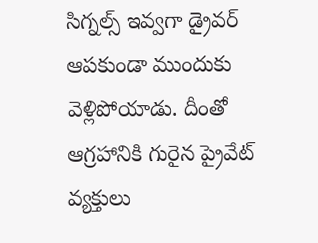సిగ్నల్స్ ఇవ్వగా డ్రైవర్ ఆపకుండా ముందుకు వెళ్లిపోయాడు. దీంతో ఆగ్రహానికి గురైన ప్రైవేట్ వ్యక్తులు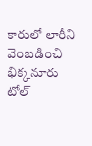కారులో లారీని వెంబడించి భిక్కనూరు టోల్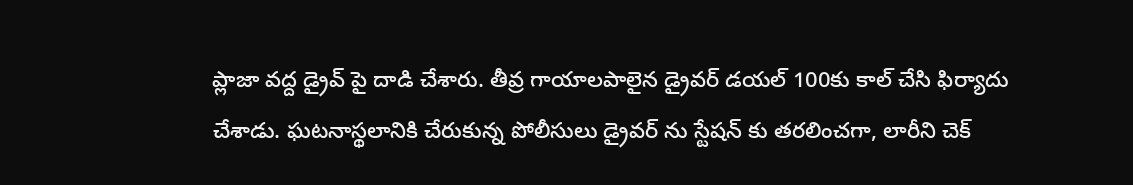ప్లాజా వద్ద డ్రైవ్ పై దాడి చేశారు. తీవ్ర గాయాలపాలైన డ్రైవర్ డయల్ 100కు కాల్ చేసి ఫిర్యాదు చేశాడు. ఘటనాస్థలానికి చేరుకున్న పోలీసులు డ్రైవర్ ను స్టేషన్ కు తరలించగా, లారీని చెక్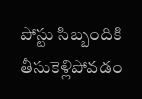పోస్టు సిబ్బందికి తీసుకెళ్లిపోవడం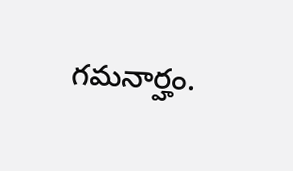గమనార్హం.